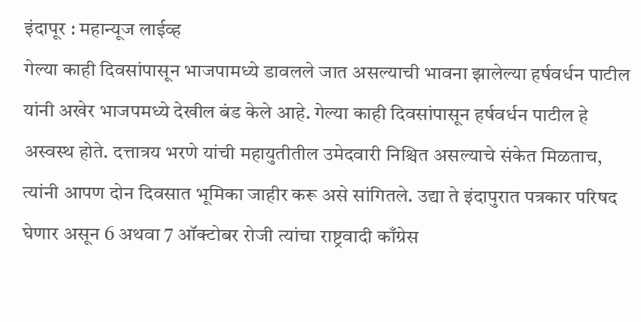इंदापूर : महान्यूज लाईव्ह
गेल्या काही दिवसांपासून भाजपामध्ये डावलले जात असल्याची भावना झालेल्या हर्षवर्धन पाटील यांनी अखेर भाजपमध्ये देखील बंड केले आहे. गेल्या काही दिवसांपासून हर्षवर्धन पाटील हे अस्वस्थ होते. दत्तात्रय भरणे यांची महायुतीतील उमेदवारी निश्चित असल्याचे संकेत मिळताच, त्यांनी आपण दोन दिवसात भूमिका जाहीर करू असे सांगितले. उद्या ते इंदापुरात पत्रकार परिषद घेणार असून 6 अथवा 7 ऑक्टोबर रोजी त्यांचा राष्ट्रवादी काँग्रेस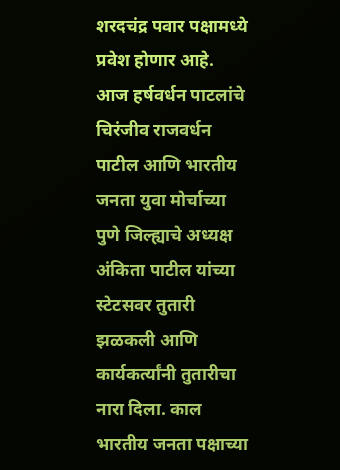शरदचंद्र पवार पक्षामध्ये प्रवेश होणार आहे.
आज हर्षवर्धन पाटलांचे चिरंजीव राजवर्धन पाटील आणि भारतीय जनता युवा मोर्चाच्या पुणे जिल्ह्याचे अध्यक्ष अंकिता पाटील यांच्या स्टेटसवर तुतारी झळकली आणि कार्यकर्त्यांनी तुतारीचा नारा दिला. काल भारतीय जनता पक्षाच्या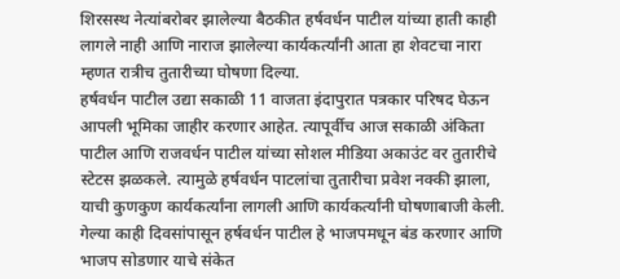शिरसस्थ नेत्यांबरोबर झालेल्या बैठकीत हर्षवर्धन पाटील यांच्या हाती काही लागले नाही आणि नाराज झालेल्या कार्यकर्त्यांनी आता हा शेवटचा नारा म्हणत रात्रीच तुतारीच्या घोषणा दिल्या.
हर्षवर्धन पाटील उद्या सकाळी 11 वाजता इंदापुरात पत्रकार परिषद घेऊन आपली भूमिका जाहीर करणार आहेत. त्यापूर्वीच आज सकाळी अंकिता पाटील आणि राजवर्धन पाटील यांच्या सोशल मीडिया अकाउंट वर तुतारीचे स्टेटस झळकले. त्यामुळे हर्षवर्धन पाटलांचा तुतारीचा प्रवेश नक्की झाला, याची कुणकुण कार्यकर्त्यांना लागली आणि कार्यकर्त्यांनी घोषणाबाजी केली.
गेल्या काही दिवसांपासून हर्षवर्धन पाटील हे भाजपमधून बंड करणार आणि भाजप सोडणार याचे संकेत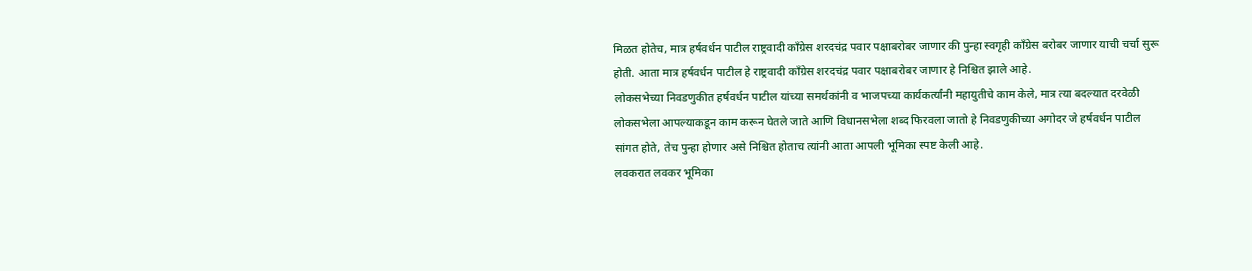मिळत होतेच, मात्र हर्षवर्धन पाटील राष्ट्रवादी काँग्रेस शरदचंद्र पवार पक्षाबरोबर जाणार की पुन्हा स्वगृही काँग्रेस बरोबर जाणार याची चर्चा सुरू होती. आता मात्र हर्षवर्धन पाटील हे राष्ट्रवादी काँग्रेस शरदचंद्र पवार पक्षाबरोबर जाणार हे निश्चित झाले आहे.
लोकसभेच्या निवडणुकीत हर्षवर्धन पाटील यांच्या समर्थकांनी व भाजपच्या कार्यकर्त्यांनी महायुतीचे काम केले, मात्र त्या बदल्यात दरवेळी लोकसभेला आपल्याकडून काम करून घेतले जाते आणि विधानसभेला शब्द फिरवला जातो हे निवडणुकीच्या अगोदर जे हर्षवर्धन पाटील सांगत होते, तेच पुन्हा होणार असे निश्चित होताच त्यांनी आता आपली भूमिका स्पष्ट केली आहे.
लवकरात लवकर भूमिका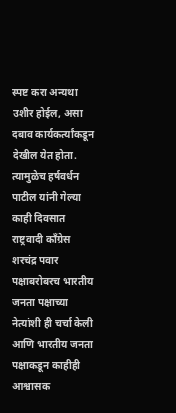स्पष्ट करा अन्यथा उशीर होईल, असा दबाव कार्यकर्त्यांकडून देखील येत होता. त्यामुळेच हर्षवर्धन पाटील यांनी गेल्या काही दिवसात राष्ट्रवादी काँग्रेस शरचंद्र पवार पक्षाबरोबरच भारतीय जनता पक्षाच्या नेत्यांशी ही चर्चा केली आणि भारतीय जनता पक्षाकडून काहीही आश्वासक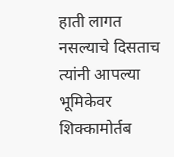हाती लागत नसल्याचे दिसताच त्यांनी आपल्या भूमिकेवर शिक्कामोर्तब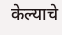केल्याचे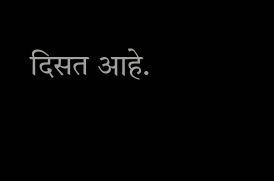दिसत आहे.